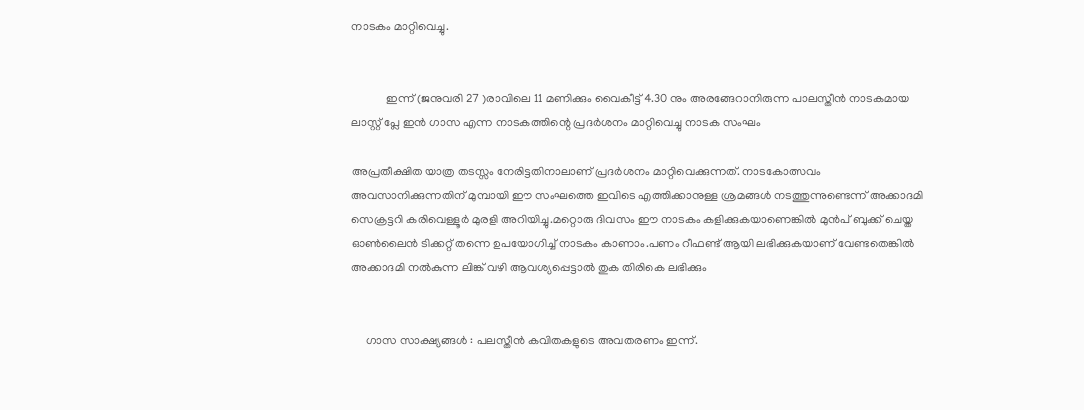നാടകം മാറ്റിവെച്ചു.


            ഇന്ന് (ജനുവരി 27 )രാവിലെ 11 മണിക്കും വൈകീട്ട് 4.30 നും അരങ്ങേറാനിരുന്ന പാലസ്തീന്‍ നാടകമായ ലാസ്റ്റ് പ്ലേ ഇന്‍ ഗാസ എന്ന നാടകത്തിന്റെ പ്രദര്‍ശനം മാറ്റിവെച്ചു നാടക സംഘം

അപ്രതീക്ഷിത യാത്ര തടസ്സം നേരിട്ടതിനാലാണ് പ്രദർശനം മാറ്റിവെക്കുന്നത്. നാടകോത്സവം അവസാനിക്കുന്നതിന് മുമ്പായി ഈ സംഘത്തെ ഇവിടെ എത്തിക്കാനുള്ള ശ്രമങ്ങള്‍ നടത്തുന്നുണ്ടെന്ന് അക്കാദമി സെക്രട്ടറി കരിവെള്ളൂര്‍ മുരളി അറിയിച്ചു.മറ്റൊരു ദിവസം ഈ നാടകം കളിക്കുകയാണെങ്കില്‍ മുന്‍പ് ബുക്ക് ചെയ്ത ഓണ്‍ലൈന്‍ ടിക്കറ്റ് തന്നെ ഉപയോഗിച്ച് നാടകം കാണാം.പണം റീഫണ്ട് ആയി ലഭിക്കുകയാണ് വേണ്ടതെങ്കില്‍ അക്കാദമി നല്‍കുന്ന ലിങ്ക് വഴി ആവശ്യപ്പെട്ടാല്‍ തുക തിരികെ ലഭിക്കും


     ഗാസ സാക്ഷ്യങ്ങള്‍ : പലസ്തീന്‍ കവിതകളുടെ അവതരണം ഇന്ന്.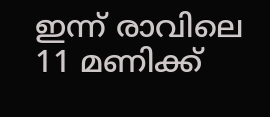ഇന്ന് രാവിലെ  11 മണിക്ക്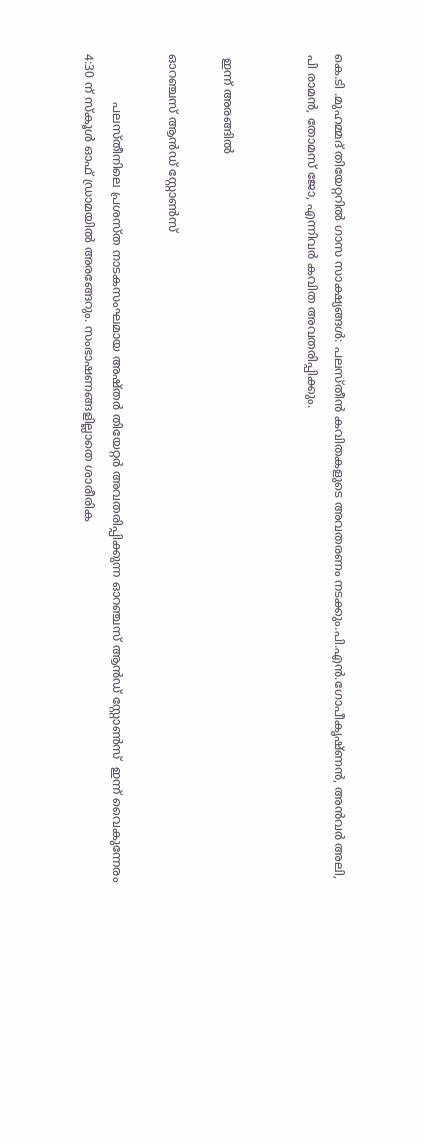കെ.ടി .മുഹമ്മദ് തിയേറ്ററില്‍ ഗാസ സാക്ഷ്യങ്ങള്‍: പലസ്തീന്‍ കവിതകളുടെ അവതരണം നടക്കും.പി.എന്‍.ഗോപീകൃഷ്ണന്‍, അന്‍വര്‍ അലി, പി രാമന്‍, തോമസ് ജോ, എന്നിവര്‍ കവിത അവതരിപ്പിക്കും.


 ഇന്ന് അരങ്ങില്‍

ഓറഞ്ചസ് ആന്‍ഡ് സ്റ്റോണ്‍സ്

             പലസ്തീനിലെ പ്രശസ്ത നാടകസംഘമായ അഷ്തര്‍ തിയേറ്റര്‍ അവതരിപ്പിക്കുന്ന ഓറഞ്ചസ് ആന്‍ഡ് സ്റ്റോണ്‍സ്  ഇന്ന് വൈകുന്നേരം 4:30 ന് സ്‌കൂള്‍ ഓഫ് ഡ്രാമയില്‍ അരങ്ങേറും. സംഭാഷണങ്ങളില്ലാതെ ശാരീരിക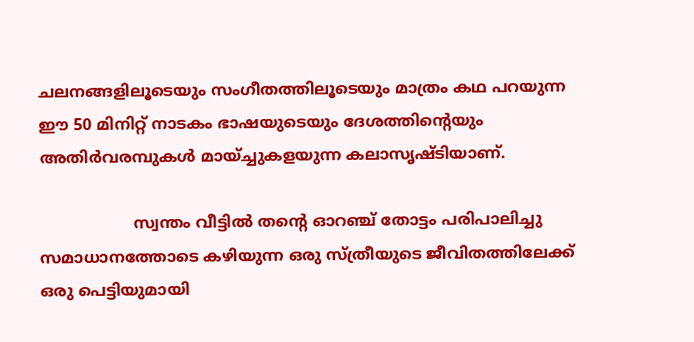ചലനങ്ങളിലൂടെയും സംഗീതത്തിലൂടെയും മാത്രം കഥ പറയുന്ന ഈ 50 മിനിറ്റ് നാടകം ഭാഷയുടെയും ദേശത്തിന്റെയും അതിര്‍വരമ്പുകള്‍ മായ്ച്ചുകളയുന്ന കലാസൃഷ്ടിയാണ്.

                   സ്വന്തം വീട്ടില്‍ തന്റെ ഓറഞ്ച് തോട്ടം പരിപാലിച്ചു സമാധാനത്തോടെ കഴിയുന്ന ഒരു സ്ത്രീയുടെ ജീവിതത്തിലേക്ക് ഒരു പെട്ടിയുമായി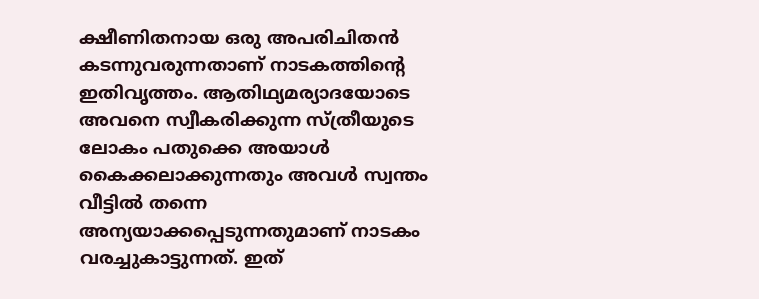ക്ഷീണിതനായ ഒരു അപരിചിതന്‍ കടന്നുവരുന്നതാണ് നാടകത്തിന്റെ ഇതിവൃത്തം. ആതിഥ്യമര്യാദയോടെ അവനെ സ്വീകരിക്കുന്ന സ്ത്രീയുടെ ലോകം പതുക്കെ അയാള്‍ കൈക്കലാക്കുന്നതും അവള്‍ സ്വന്തം വീട്ടില്‍ തന്നെ അന്യയാക്കപ്പെടുന്നതുമാണ് നാടകം വരച്ചുകാട്ടുന്നത്. ഇത്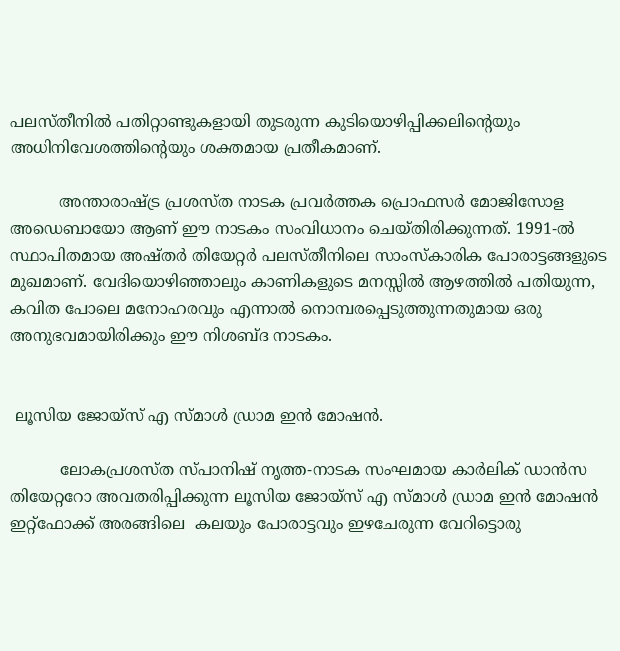പലസ്തീനില്‍ പതിറ്റാണ്ടുകളായി തുടരുന്ന കുടിയൊഴിപ്പിക്കലിന്റെയും അധിനിവേശത്തിന്റെയും ശക്തമായ പ്രതീകമാണ്.

          അന്താരാഷ്ട്ര പ്രശസ്ത നാടക പ്രവര്‍ത്തക പ്രൊഫസര്‍ മോജിസോള അഡെബായോ ആണ് ഈ നാടകം സംവിധാനം ചെയ്തിരിക്കുന്നത്. 1991-ല്‍ സ്ഥാപിതമായ അഷ്തര്‍ തിയേറ്റര്‍ പലസ്തീനിലെ സാംസ്‌കാരിക പോരാട്ടങ്ങളുടെ മുഖമാണ്. വേദിയൊഴിഞ്ഞാലും കാണികളുടെ മനസ്സില്‍ ആഴത്തില്‍ പതിയുന്ന, കവിത പോലെ മനോഹരവും എന്നാല്‍ നൊമ്പരപ്പെടുത്തുന്നതുമായ ഒരു അനുഭവമായിരിക്കും ഈ നിശബ്ദ നാടകം.


 ലൂസിയ ജോയ്സ് എ സ്മാള്‍ ഡ്രാമ ഇന്‍ മോഷന്‍.

          ലോകപ്രശസ്ത സ്പാനിഷ് നൃത്ത-നാടക സംഘമായ കാര്‍ലിക് ഡാന്‍സ തിയേറ്ററോ അവതരിപ്പിക്കുന്ന ലൂസിയ ജോയ്സ് എ സ്മാള്‍ ഡ്രാമ ഇന്‍ മോഷന്‍  ഇറ്റ്‌ഫോക്ക് അരങ്ങിലെ  കലയും പോരാട്ടവും ഇഴചേരുന്ന വേറിട്ടൊരു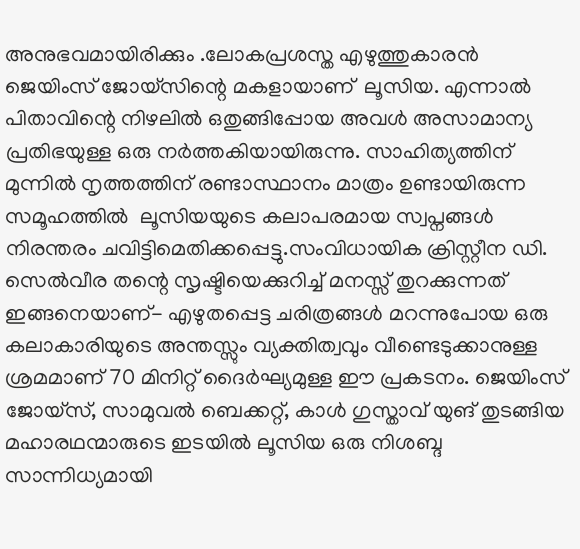അനുഭവമായിരിക്കും .ലോകപ്രശസ്ത എഴുത്തുകാരന്‍ ജെയിംസ് ജോയ്സിന്റെ മകളായാണ്  ലൂസിയ. എന്നാല്‍ പിതാവിന്റെ നിഴലില്‍ ഒതുങ്ങിപ്പോയ അവള്‍ അസാമാന്യ പ്രതിഭയുള്ള ഒരു നര്‍ത്തകിയായിരുന്നു. സാഹിത്യത്തിന് മുന്നില്‍ നൃത്തത്തിന് രണ്ടാസ്ഥാനം മാത്രം ഉണ്ടായിരുന്ന സമൂഹത്തില്‍  ലൂസിയയുടെ കലാപരമായ സ്വപ്നങ്ങള്‍ നിരന്തരം ചവിട്ടിമെതിക്കപ്പെട്ടു.സംവിധായിക ക്രിസ്റ്റീന ഡി. സെല്‍വീര തന്റെ സൃഷ്ടിയെക്കുറിച്ച് മനസ്സ് തുറക്കുന്നത് ഇങ്ങനെയാണ്- എഴുതപ്പെട്ട ചരിത്രങ്ങള്‍ മറന്നുപോയ ഒരു കലാകാരിയുടെ അന്തസ്സും വ്യക്തിത്വവും വീണ്ടെടുക്കാനുള്ള ശ്രമമാണ് 70 മിനിറ്റ് ദൈര്‍ഘ്യമുള്ള ഈ പ്രകടനം. ജെയിംസ് ജോയ്സ്, സാമുവല്‍ ബെക്കറ്റ്, കാള്‍ ഗുസ്താവ് യുങ് തുടങ്ങിയ മഹാരഥന്മാരുടെ ഇടയില്‍ ലൂസിയ ഒരു നിശബ്ദ സാന്നിധ്യമായി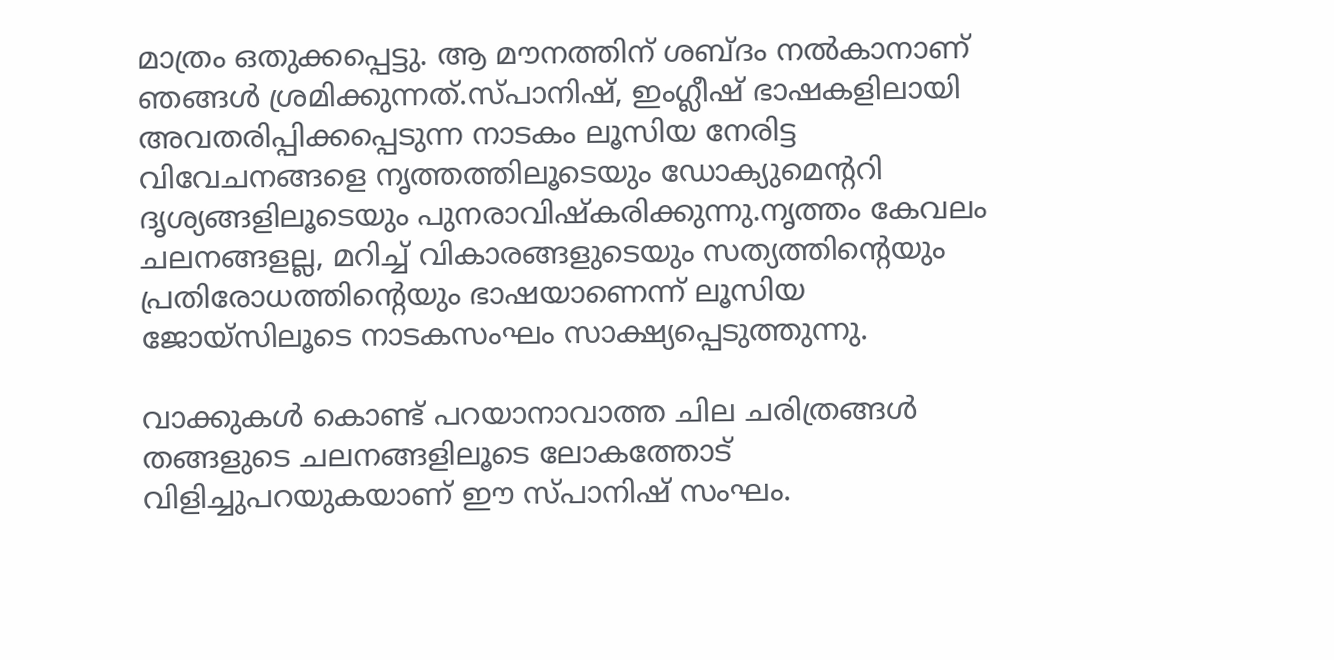മാത്രം ഒതുക്കപ്പെട്ടു. ആ മൗനത്തിന് ശബ്ദം നല്‍കാനാണ് ഞങ്ങള്‍ ശ്രമിക്കുന്നത്.സ്പാനിഷ്, ഇംഗ്ലീഷ് ഭാഷകളിലായി അവതരിപ്പിക്കപ്പെടുന്ന നാടകം ലൂസിയ നേരിട്ട വിവേചനങ്ങളെ നൃത്തത്തിലൂടെയും ഡോക്യുമെന്ററി ദൃശ്യങ്ങളിലൂടെയും പുനരാവിഷ്‌കരിക്കുന്നു.നൃത്തം കേവലം ചലനങ്ങളല്ല, മറിച്ച് വികാരങ്ങളുടെയും സത്യത്തിന്റെയും പ്രതിരോധത്തിന്റെയും ഭാഷയാണെന്ന് ലൂസിയ ജോയ്സിലൂടെ നാടകസംഘം സാക്ഷ്യപ്പെടുത്തുന്നു.

വാക്കുകള്‍ കൊണ്ട് പറയാനാവാത്ത ചില ചരിത്രങ്ങള്‍ തങ്ങളുടെ ചലനങ്ങളിലൂടെ ലോകത്തോട് വിളിച്ചുപറയുകയാണ് ഈ സ്പാനിഷ് സംഘം.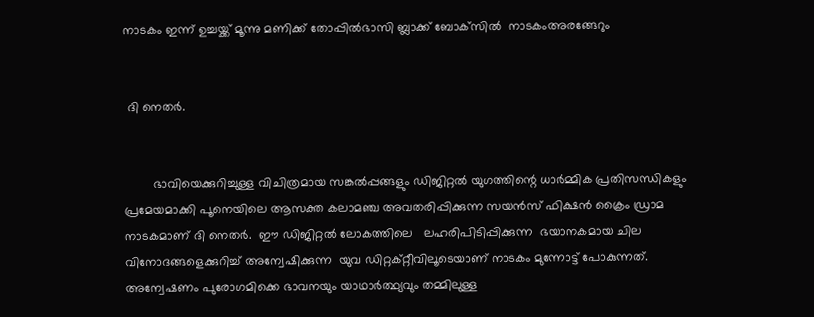നാടകം ഇന്ന് ഉച്ചയ്ക്ക് മൂന്നു മണിക്ക് തോപ്പില്‍ഭാസി ബ്ലാക്ക് ബോക്‌സില്‍  നാടകംഅരങ്ങേറും


 ദി നെതർ.


        ഭാവിയെക്കുറിച്ചുള്ള വിചിത്രമായ സങ്കല്‍പ്പങ്ങളും ഡിജിറ്റല്‍ യുഗത്തിന്റെ ധാര്‍മ്മിക പ്രതിസന്ധികളും പ്രമേയമാക്കി പൂനെയിലെ ആസക്ത കലാമഞ്ച അവതരിപ്പിക്കുന്ന സയന്‍സ് ഫിക്ഷന്‍ ക്രൈം ഡ്രാമ നാടകമാണ് ദി നെതര്‍.  ഈ ഡിജിറ്റല്‍ ലോകത്തിലെ   ലഹരിപിടിപ്പിക്കുന്ന  ഭയാനകമായ ചില വിനോദങ്ങളെക്കുറിച്ച് അന്വേഷിക്കുന്ന  യുവ ഡിറ്റക്റ്റീവിലൂടെയാണ് നാടകം മുന്നോട്ട് പോകുന്നത്. അന്വേഷണം പുരോഗമിക്കെ ഭാവനയും യാഥാര്‍ത്ഥ്യവും തമ്മിലുള്ള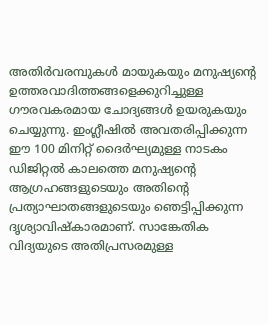അതിര്‍വരമ്പുകള്‍ മായുകയും മനുഷ്യന്റെ ഉത്തരവാദിത്തങ്ങളെക്കുറിച്ചുള്ള ഗൗരവകരമായ ചോദ്യങ്ങള്‍ ഉയരുകയും ചെയ്യുന്നു. ഇംഗ്ലീഷില്‍ അവതരിപ്പിക്കുന്ന ഈ 100 മിനിറ്റ് ദൈര്‍ഘ്യമുള്ള നാടകം ഡിജിറ്റല്‍ കാലത്തെ മനുഷ്യന്റെ ആഗ്രഹങ്ങളുടെയും അതിന്റെ പ്രത്യാഘാതങ്ങളുടെയും ഞെട്ടിപ്പിക്കുന്ന ദൃശ്യാവിഷ്‌കാരമാണ്. സാങ്കേതിക വിദ്യയുടെ അതിപ്രസരമുള്ള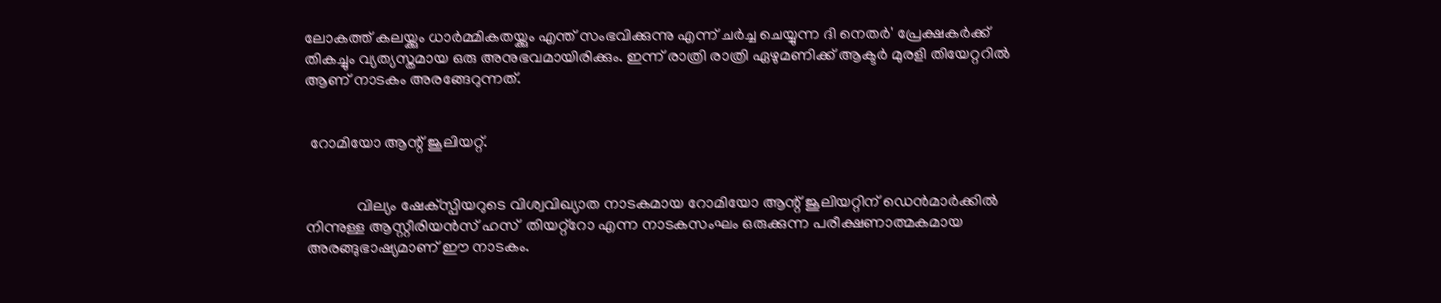ലോകത്ത് കലയ്ക്കും ധാര്‍മ്മികതയ്ക്കും എന്ത് സംഭവിക്കുന്നു എന്ന് ചര്‍ച്ച ചെയ്യുന്ന ദി നെതര്‍' പ്രേക്ഷകര്‍ക്ക് തികച്ചും വ്യത്യസ്തമായ ഒരു അനുഭവമായിരിക്കും. ഇന്ന് രാത്രി രാത്രി ഏഴുമണിക്ക് ആക്ടര്‍ മുരളി തിയേറ്ററില്‍ ആണ് നാടകം അരങ്ങേറുന്നത്.


 റോമിയോ ആന്റ് ജൂലിയറ്റ്.


             വില്യം ഷേക്‌സ്പിയറുടെ വിശ്വവിഖ്യാത നാടകമായ റോമിയോ ആന്റ് ജൂലിയറ്റിന് ഡെന്‍മാര്‍ക്കില്‍ നിന്നുള്ള ആസ്റ്റീരിയന്‍സ് ഹസ്  തിയറ്റ്‌റോ എന്ന നാടകസംഘം ഒരുക്കുന്ന പരീക്ഷണാത്മകമായ അരങ്ങുഭാഷ്യമാണ് ഈ നാടകം.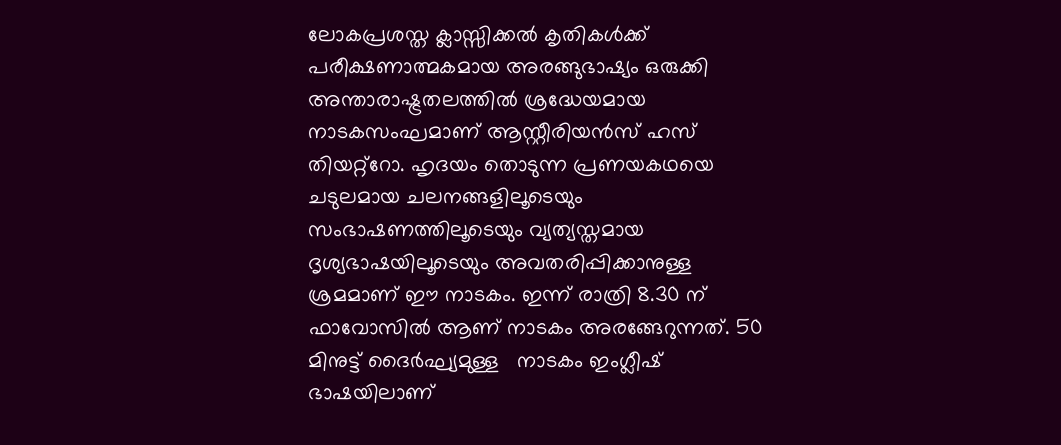ലോകപ്രശസ്ത ക്ലാസ്സിക്കല്‍ കൃതികള്‍ക്ക് പരീക്ഷണാത്മകമായ അരങ്ങുഭാഷ്യം ഒരുക്കി അന്താരാഷ്ട്രതലത്തില്‍ ശ്രദ്ധേയമായ നാടകസംഘമാണ് ആസ്റ്റീരിയന്‍സ് ഹസ്  തിയറ്റ്‌റോ. ഹൃദയം തൊടുന്ന പ്രണയകഥയെ ചടുലമായ ചലനങ്ങളിലൂടെയും  സംഭാഷണത്തിലൂടെയും വ്യത്യസ്തമായ ദൃശ്യഭാഷയിലൂടെയും അവതരിപ്പിക്കാനുള്ള ശ്രമമാണ് ഈ നാടകം. ഇന്ന് രാത്രി 8.30 ന് ഫാവോസില്‍ ആണ് നാടകം അരങ്ങേറുന്നത്. 50 മിനുട്ട് ദൈര്‍ഘ്യമുള്ള   നാടകം ഇംഗ്ലീഷ് ഭാഷയിലാണ്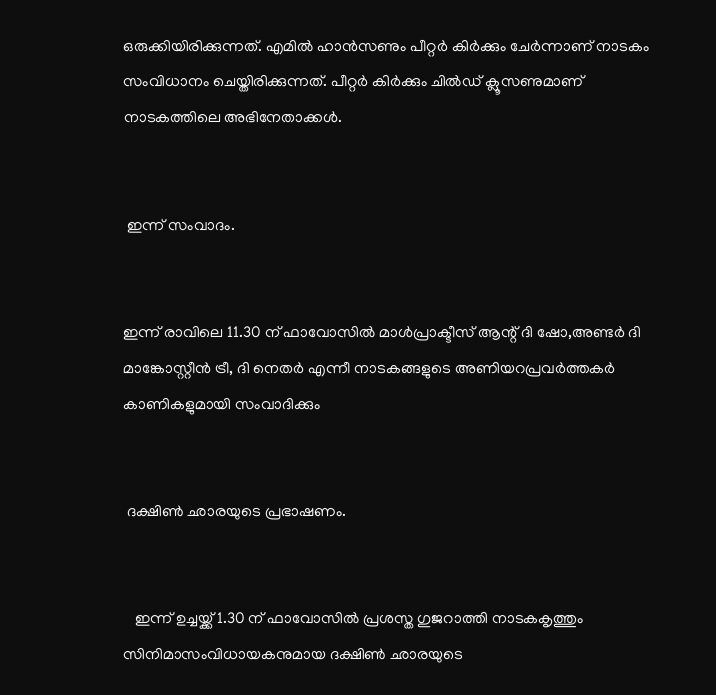ഒരുക്കിയിരിക്കുന്നത്. എമില്‍ ഹാന്‍സണും പീറ്റര്‍ കിര്‍ക്കും ചേര്‍ന്നാണ് നാടകം സംവിധാനം ചെയ്തിരിക്കുന്നത്. പീറ്റര്‍ കിര്‍ക്കും ചില്‍ഡ് ക്ലൂസണുമാണ് നാടകത്തിലെ അഭിനേതാക്കള്‍.


 ഇന്ന് സംവാദം.


ഇന്ന് രാവിലെ 11.30 ന് ഫാവോസില്‍ മാള്‍പ്രാക്ടീസ് ആന്റ് ദി ഷോ,അണ്ടര്‍ ദി മാങ്കോസ്റ്റീന്‍ ട്രീ, ദി നെതര്‍ എന്നീ നാടകങ്ങളുടെ അണിയറപ്രവര്‍ത്തകര്‍ കാണികളുമായി സംവാദിക്കും


 ദക്ഷിണ്‍ ഛാരയുടെ പ്രഭാഷണം.


   ഇന്ന് ഉച്ചയ്ക്ക് 1.30 ന് ഫാവോസില്‍ പ്രശസ്ത ഗുജറാത്തി നാടകകൃത്തും സിനിമാസംവിധായകനുമായ ദക്ഷിണ്‍ ഛാരയുടെ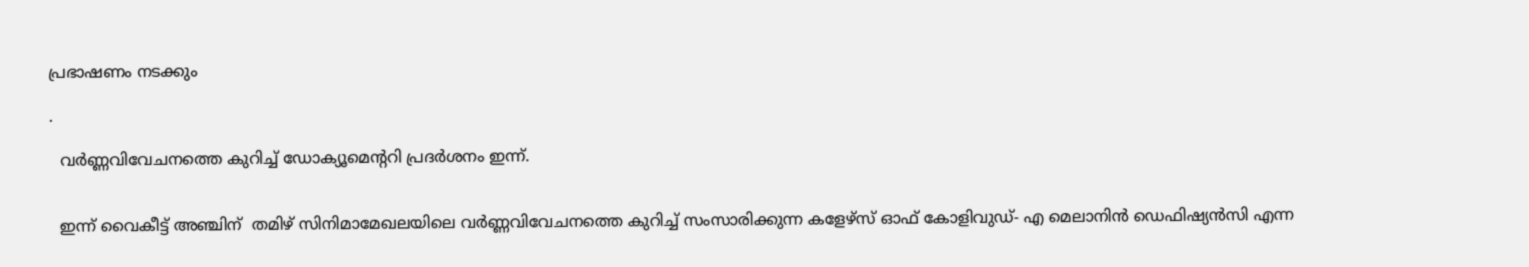പ്രഭാഷണം നടക്കും

.

  വര്‍ണ്ണവിവേചനത്തെ കുറിച്ച് ഡോക്യൂമെന്ററി പ്രദര്‍ശനം ഇന്ന്.


  ഇന്ന് വൈകീട്ട് അഞ്ചിന്  തമിഴ് സിനിമാമേഖലയിലെ വര്‍ണ്ണവിവേചനത്തെ കുറിച്ച് സംസാരിക്കുന്ന കളേഴ്സ് ഓഫ് കോളിവുഡ്- എ മെലാനിന്‍ ഡെഫിഷ്യന്‍സി എന്ന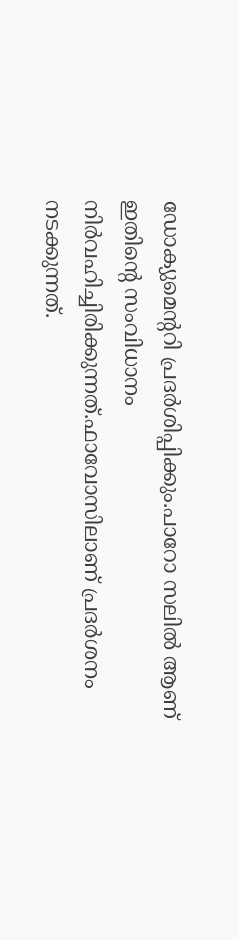ഡോക്യുമെന്ററി പ്രദര്‍ശിപ്പിക്കും.പാറോ സലില്‍ ആണ് ഇതിന്റെ സംവിധാനം നിര്‍വഹിച്ചിരിക്കുന്നത്.ഫാവോസിലാണ് പ്രദര്‍ശനം നടക്കുന്നത്.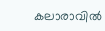കലാരാവില്‍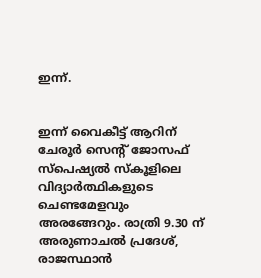ഇന്ന്.


ഇന്ന് വൈകീട്ട് ആറിന് ചേരൂര്‍ സെന്റ് ജോസഫ് സ്‌പെഷ്യല്‍ സ്‌കൂളിലെ വിദ്യാര്‍ത്ഥികളുടെ ചെണ്ടമേളവും അരങ്ങേറും. രാത്രി 9.30 ന് അരുണാചല്‍ പ്രദേശ്, രാജസ്ഥാന്‍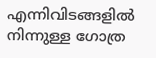എന്നിവിടങ്ങളില്‍ നിന്നുള്ള ഗോത്ര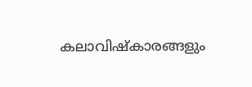കലാവിഷ്‌കാരങ്ങളും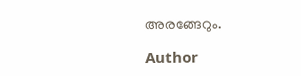അരങ്ങേറും.

Author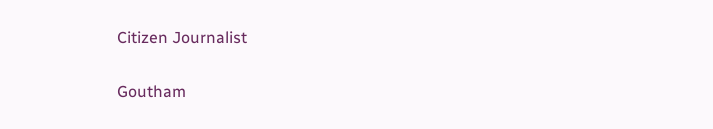Citizen Journalist

Goutham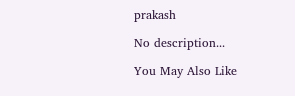prakash

No description...

You May Also Like